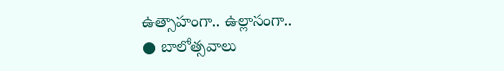ఉత్సాహంగా.. ఉల్లాసంగా..
● బాలోత్సవాలు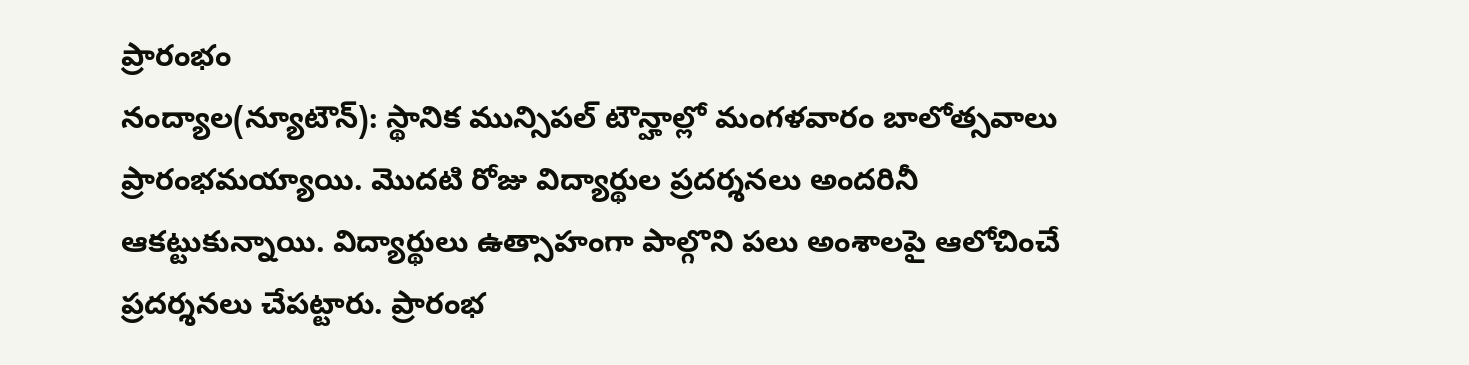ప్రారంభం
నంద్యాల(న్యూటౌన్): స్థానిక మున్సిపల్ టౌన్హాల్లో మంగళవారం బాలోత్సవాలు ప్రారంభమయ్యాయి. మొదటి రోజు విద్యార్థుల ప్రదర్శనలు అందరినీ ఆకట్టుకున్నాయి. విద్యార్థులు ఉత్సాహంగా పాల్గొని పలు అంశాలపై ఆలోచించే ప్రదర్శనలు చేపట్టారు. ప్రారంభ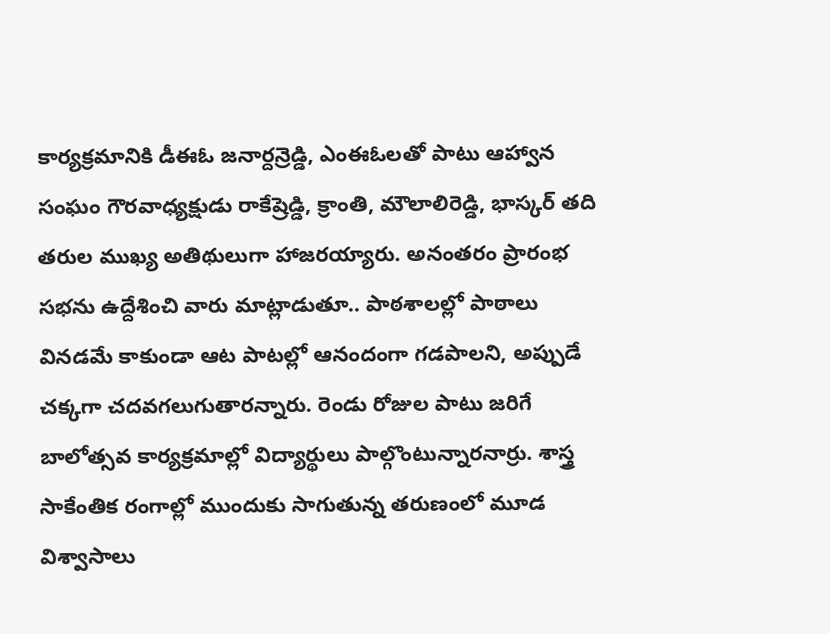కార్యక్రమానికి డీఈఓ జనార్దన్రెడ్డి, ఎంఈఓలతో పాటు ఆహ్వాన సంఘం గౌరవాధ్యక్షుడు రాకేష్రెడ్డి, క్రాంతి, మౌలాలిరెడ్డి, భాస్కర్ తది తరుల ముఖ్య అతిథులుగా హాజరయ్యారు. అనంతరం ప్రారంభ సభను ఉద్దేశించి వారు మాట్లాడుతూ.. పాఠశాలల్లో పాఠాలు వినడమే కాకుండా ఆట పాటల్లో ఆనందంగా గడపాలని, అప్పుడే చక్కగా చదవగలుగుతారన్నారు. రెండు రోజుల పాటు జరిగే బాలోత్సవ కార్యక్రమాల్లో విద్యార్థులు పాల్గొంటున్నారనార్రు. శాస్త్ర సాకేంతిక రంగాల్లో ముందుకు సాగుతున్న తరుణంలో మూడ విశ్వాసాలు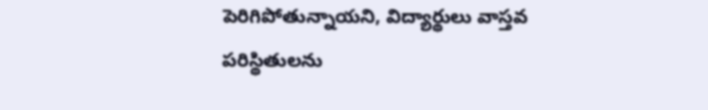పెరిగిపోతున్నాయని, విద్యార్థులు వాస్తవ పరిస్థితులను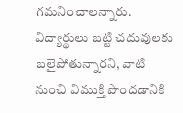గమనించాలన్నారు. విద్యార్థులు బట్టి చదువులకు బలైపోతున్నారని, వాటి నుంచి విముక్తి పొందడానికి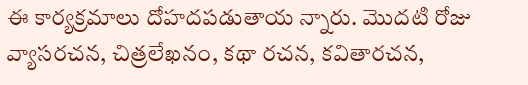ఈ కార్యక్రమాలు దోహదపడుతాయ న్నారు. మొదటి రోజు వ్యాసరచన, చిత్రలేఖనం, కథా రచన, కవితారచన,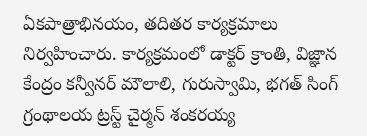ఏకపాత్రాభినయం, తదితర కార్యక్రమాలు నిర్వహించారు. కార్యక్రమంలో డాక్టర్ క్రాంతి, విజ్ఞాన కేంద్రం కన్వీనర్ మౌలాలి, గురుస్వామి, భగత్ సింగ్ గ్రంథాలయ ట్రస్ట్ చైర్మన్ శంకరయ్య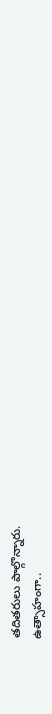తదితరులు పాల్గొన్నారు.
ఉత్సాహంగా..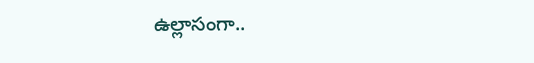ఉల్లాసంగా..